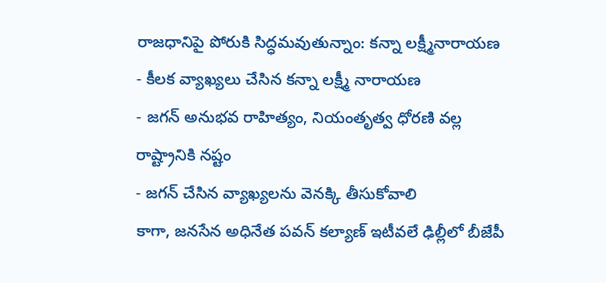రాజధానిపై పోరుకి సిద్ధమవుతున్నాం: కన్నా లక్ష్మీనారాయణ
- కీలక వ్యాఖ్యలు చేసిన కన్నా లక్ష్మీ నారాయణ
- జగన్ అనుభవ రాహిత్యం, నియంతృత్వ ధోరణి వల్ల రాష్ట్రానికి నష్టం
- జగన్ చేసిన వ్యాఖ్యలను వెనక్కి తీసుకోవాలి
కాగా, జనసేన అధినేత పవన్ కల్యాణ్ ఇటీవలే ఢిల్లీలో బీజేపీ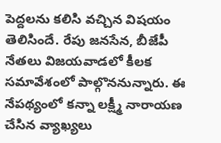పెద్దలను కలిసి వచ్చిన విషయం తెలిసిందే. రేపు జనసేన, బీజేపీ నేతలు విజయవాడలో కీలక సమావేశంలో పాల్గొననున్నారు. ఈ నేపథ్యంలో కన్నా లక్ష్మీ నారాయణ చేసిన వ్యాఖ్యలు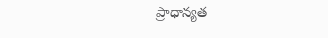ప్రాధాన్యత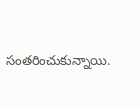సంతరించుకున్నాయి.